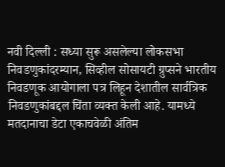नवी दिल्ली : सध्या सुरू असलेल्या लोकसभा निवडणुकांदरम्यान, सिव्हील सोसायटी ग्रुप्सने भारतीय निवडणूक आयोगाला पत्र लिहून देशातील सार्वत्रिक निवडणुकांबद्दल चिंता व्यक्त केली आहे. यामध्ये मतदानाचा डेटा एकाचवेळी अंतिम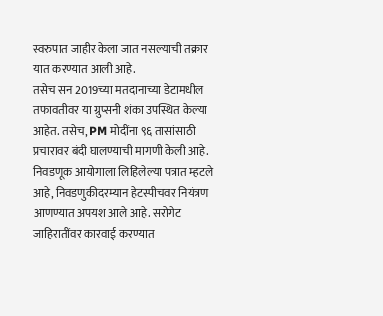स्वरुपात जाहीर केला जात नसल्याची तक्रार यात करण्यात आली आहे.
तसेच सन 2019च्या मतदानाच्या डेटामधील तफावतीवर या ग्रुप्सनी शंका उपस्थित केल्या आहेत. तसेच, PM मोदींना ९६ तासांसाठी प्रचारावर बंदी घालण्याची मागणी केली आहे.
निवडणूक आयोगाला लिहिलेल्या पत्रात म्हटले आहे, निवडणुकीदरम्यान हेटस्पीचवर नियंत्रण आणण्यात अपयश आले आहे. सरोगेट जाहिरातींवर कारवाई करण्यात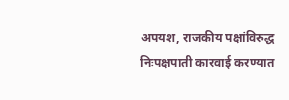अपयश, राजकीय पक्षांविरुद्ध निःपक्षपाती कारवाई करण्यात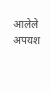आलेले अपयश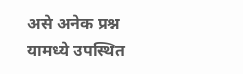असे अनेक प्रश्न यामध्ये उपस्थित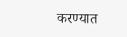करण्यात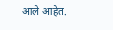आले आहेत.